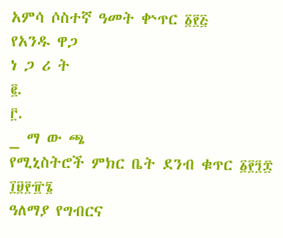አምሳ ሶስተኛ ዓመት ቍጥር ፩፻፭
የአንዱ ዋጋ
ነ ጋ ሪ ት
፪.
፫.
_ ማ ው ጫ
የሚኒስትሮች ምክር ቤት ደንብ ቁጥር ፩፻፺፰ ፲፱፻፹፮
ዓለማያ የግብርና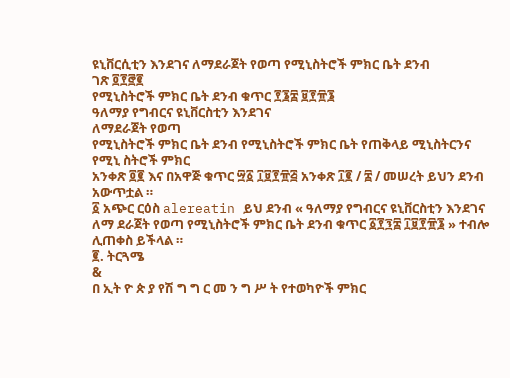ዩኒቨርሲቲን እንደገና ለማደራጀት የወጣ የሚኒስትሮች ምክር ቤት ደንብ
ገጽ ፬፻፸፪
የሚኒስትሮች ምክር ቤት ደንብ ቁጥር ፻፮፰ ፱፻፹፮
ዓለማያ የግብርና ዩኒቨርስቲን እንደገና
ለማደራጀት የወጣ
የሚኒስትሮች ምክር ቤት ደንብ የሚኒስትሮች ምክር ቤት የጠቅላይ ሚኒስትርንና የሚኒ ስትሮች ምክር
አንቀጽ ፬፪ እና በአዋጅ ቁጥር ፵፩ ፲፱፻፹፭ አንቀጽ ፲፪ / ፰ / መሠረት ይህን ደንብ አውጥቷል ።
፩ አጭር ርዕስ alereatin ይህ ደንብ « ዓለማያ የግብርና ዩኒቨርስቲን እንደገና ለማ ደራጀት የወጣ የሚኒስትሮች ምክር ቤት ደንብ ቁጥር ፩፻፺፰ ፲፱፻፹፮ » ተብሎ ሊጠቀስ ይችላል ።
፪. ትርጓሜ
&
በ ኢት ዮ ጵ ያ የሽ ግ ግ ር መ ን ግ ሥ ት የተወካዮች ምክር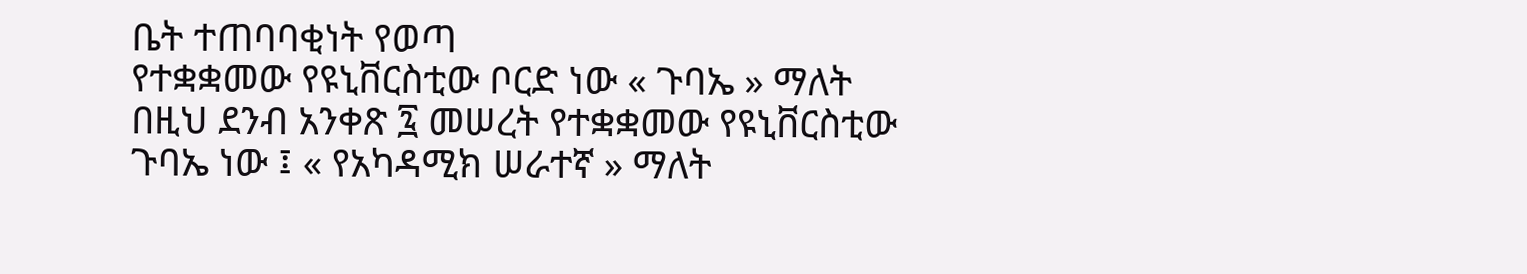ቤት ተጠባባቂነት የወጣ
የተቋቋመው የዩኒቨርስቲው ቦርድ ነው « ጉባኤ » ማለት በዚህ ደንብ አንቀጽ ፯ መሠረት የተቋቋመው የዩኒቨርስቲው ጉባኤ ነው ፤ « የአካዳሚክ ሠራተኛ » ማለት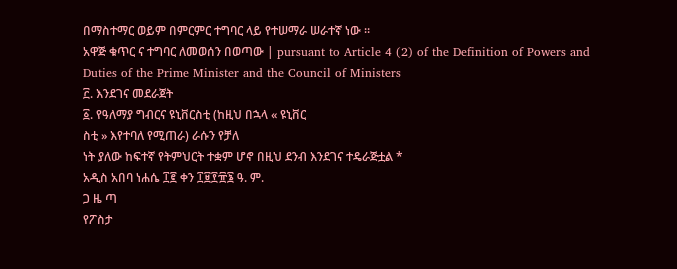በማስተማር ወይም በምርምር ተግባር ላይ የተሠማራ ሠራተኛ ነው ።
አዋጅ ቁጥር ና ተግባር ለመወሰን በወጣው | pursuant to Article 4 (2) of the Definition of Powers and
Duties of the Prime Minister and the Council of Ministers
፫. እንደገና መደራጀት
፩. የዓለማያ ግብርና ዩኒቨርስቲ (ከዚህ በኋላ « ዩኒቨር
ስቲ » እየተባለ የሚጠራ) ራሱን የቻለ
ነት ያለው ከፍተኛ የትምህርት ተቋም ሆኖ በዚህ ደንብ እንደገና ተዴራጅቷል *
አዲስ አበባ ነሐሴ ፲፪ ቀን ፲፱፻፹፮ ዓ. ም.
ጋ ዜ ጣ
የፖስታ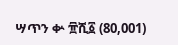ሣጥን ቍ ፹ሺ፩ (80,001)